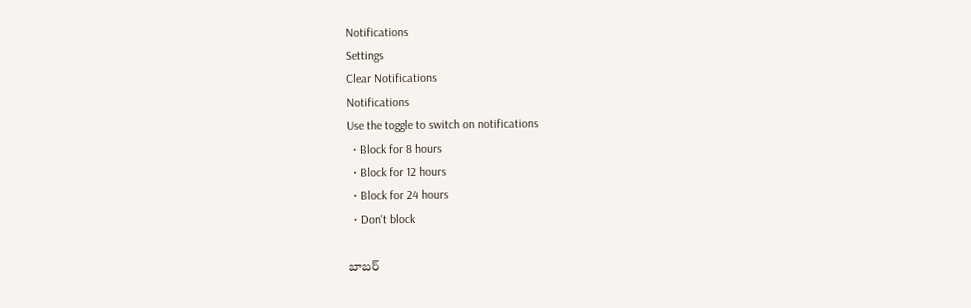Notifications
Settings
Clear Notifications
Notifications
Use the toggle to switch on notifications
  • Block for 8 hours
  • Block for 12 hours
  • Block for 24 hours
  • Don't block

బాబర్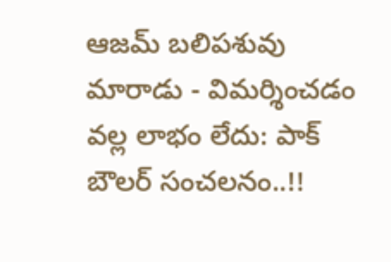ఆజమ్ బలిపశువు మారాడు - విమర్శించడం వల్ల లాభం లేదు: పాక్ బౌలర్ సంచలనం..!!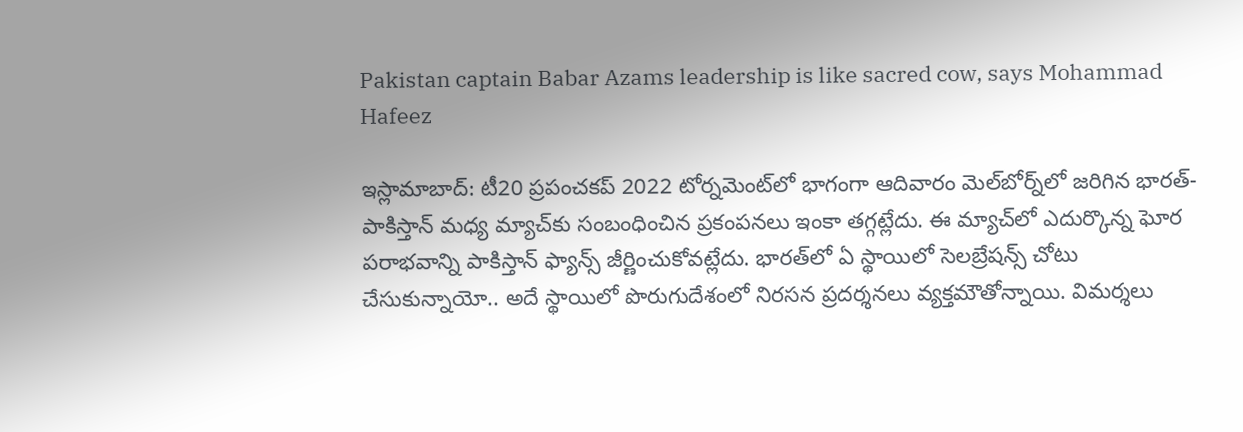Pakistan captain Babar Azams leadership is like sacred cow, says Mohammad Hafeez

ఇస్లామాబాద్: టీ20 ప్రపంచకప్ 2022 టోర్నమెంట్‌లో భాగంగా ఆదివారం మెల్‌బోర్న్‌లో జరిగిన భారత్-పాకిస్తాన్ మధ్య మ్యాచ్‌కు సంబంధించిన ప్రకంపనలు ఇంకా తగ్గట్లేదు. ఈ మ్యాచ్‌లో ఎదుర్కొన్న ఘోర పరాభవాన్ని పాకిస్తాన్ ఫ్యాన్స్ జీర్ణించుకోవట్లేదు. భారత్‌లో ఏ స్థాయిలో సెలబ్రేషన్స్ చోటు చేసుకున్నాయో.. అదే స్థాయిలో పొరుగుదేశంలో నిరసన ప్రదర్శనలు వ్యక్తమౌతోన్నాయి. విమర్శలు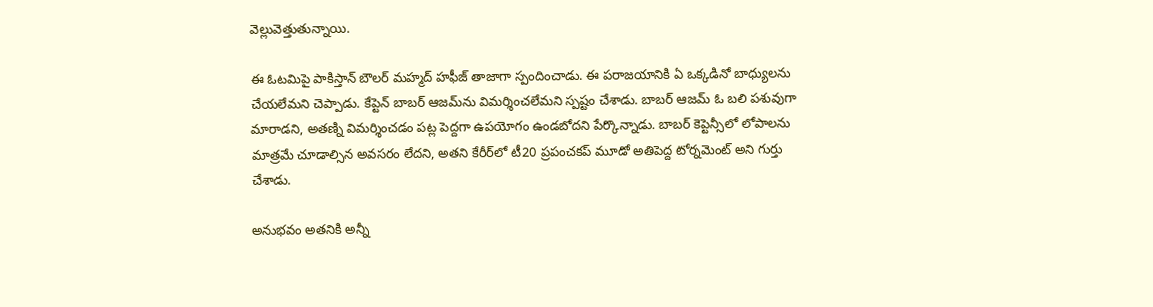వెల్లువెత్తుతున్నాయి.

ఈ ఓటమిపై పాకిస్తాన్ బౌలర్ మహ్మద్ హఫీజ్ తాజాగా స్పందించాడు. ఈ పరాజయానికి ఏ ఒక్కడినో బాధ్యులను చేయలేమని చెప్పాడు. కేప్టెన్ బాబర్ ఆజమ్‌ను విమర్శించలేమని స్పష్టం చేశాడు. బాబర్ ఆజమ్ ఓ బలి పశువుగా మారాడని, అతణ్ని విమర్శించడం పట్ల పెద్దగా ఉపయోగం ఉండబోదని పేర్కొన్నాడు. బాబర్ కెప్టెన్సీలో లోపాలను మాత్రమే చూడాల్సిన అవసరం లేదని, అతని కేరీర్‌లో టీ20 ప్రపంచకప్ మూడో అతిపెద్ద టోర్నమెంట్ అని గుర్తు చేశాడు.

అనుభవం అతనికి అన్నీ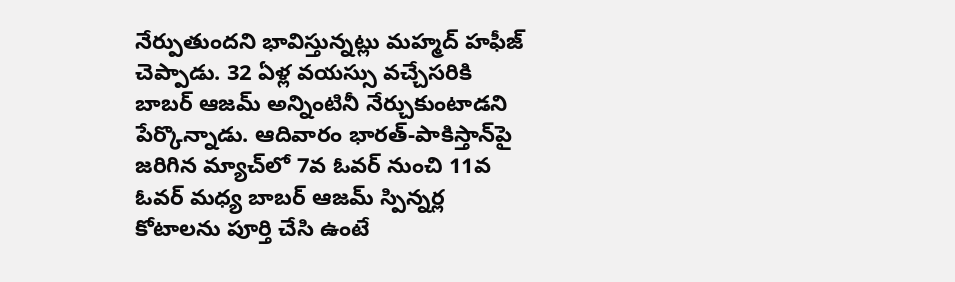నేర్పుతుందని భావిస్తున్నట్లు మహ్మద్ హఫీజ్ చెప్పాడు. 32 ఏళ్ల వయస్సు వచ్చేసరికి బాబర్ ఆజమ్ అన్నింటినీ నేర్చుకుంటాడని పేర్కొన్నాడు. ఆదివారం భారత్-పాకిస్తాన్‌పై జరిగిన మ్యాచ్‌లో 7వ ఓవర్ నుంచి 11వ ఓవర్‌ మధ్య బాబర్ ఆజమ్ స్పిన్నర్ల కోటాలను పూర్తి చేసి ఉంటే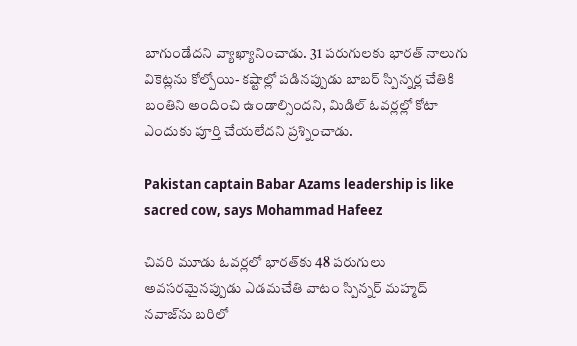బాగుండేదని వ్యాఖ్యానించాడు. 31 పరుగులకు భారత్ నాలుగు వికెట్లను కోల్పోయి- కష్టాల్లో పడినప్పుడు బాబర్ స్పిన్నర్ల చేతికి బంతిని అందించి ఉండాల్సిందని, మిడిల్ ఓవర్లల్లో కోటా ఎందుకు పూర్తి చేయలేదని ప్రశ్నించాడు.

Pakistan captain Babar Azams leadership is like sacred cow, says Mohammad Hafeez

చివరి మూడు ఓవర్లలో భారత్‌కు 48 పరుగులు అవసరమైనప్పుడు ఎడమచేతి వాటం స్పిన్నర్ మహ్మద్ నవాజ్‌ను బరిలో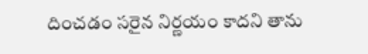దించడం సరైన నిర్ణయం కాదని తాను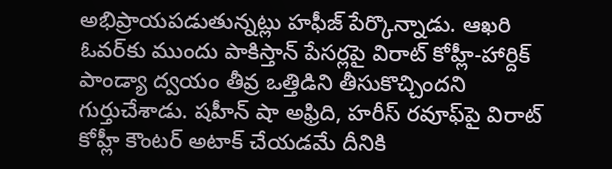అభిప్రాయపడుతున్నట్లు హఫీజ్ పేర్కొన్నాడు. ఆఖరి ఓవర్‌కు ముందు పాకిస్తాన్ పేసర్లపై విరాట్ కోహ్లీ-హార్దిక్ పాండ్యా ద్వయం తీవ్ర ఒత్తిడిని తీసుకొచ్చిందని గుర్తుచేశాడు. షహీన్ షా అఫ్రిది, హరీస్ రవూఫ్‌పై విరాట్ కోహ్లీ కౌంటర్ అటాక్ చేయడమే దీనికి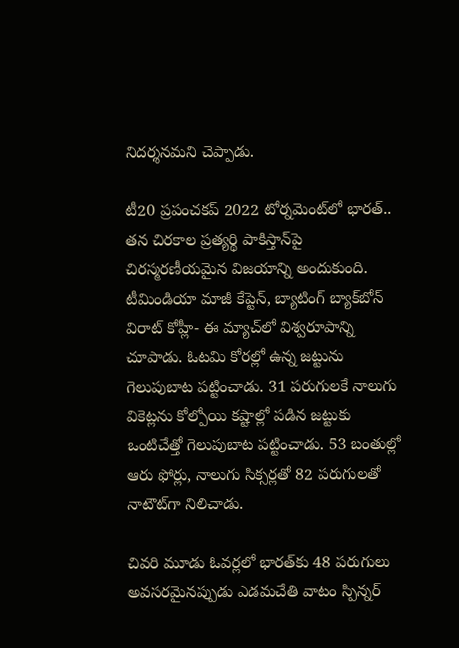నిదర్శనమని చెప్పాడు.

టీ20 ప్రపంచకప్ 2022 టోర్నమెంట్‌లో భారత్.. తన చిరకాల ప్రత్యర్థి పాకిస్తాన్‌పై చిరస్మరణీయమైన విజయాన్ని అందుకుంది. టీమిండియా మాజీ కేప్టెన్, బ్యాటింగ్ బ్యాక్‌బోన్ విరాట్ కోహ్లీ- ఈ మ్యాచ్‌లో విశ్వరూపాన్ని చూపాడు. ఓటమి కోరల్లో ఉన్న జట్టును గెలుపుబాట పట్టించాడు. 31 పరుగులకే నాలుగు వికెట్లను కోల్పోయి కష్టాల్లో పడిన జట్టుకు ఒంటిచేత్తో గెలుపుబాట పట్టించాడు. 53 బంతుల్లో ఆరు ఫోర్లు, నాలుగు సిక్సర్లతో 82 పరుగులతో నాటౌట్‌గా నిలిచాడు.

చివరి మూడు ఓవర్లలో భారత్‌కు 48 పరుగులు అవసరమైనప్పుడు ఎడమచేతి వాటం స్పిన్నర్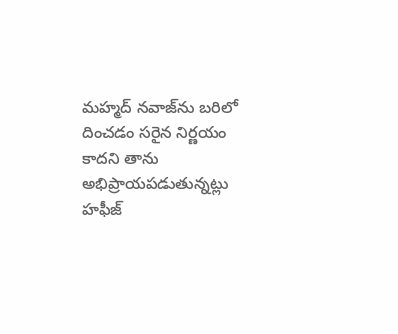మహ్మద్ నవాజ్‌ను బరిలో దించడం సరైన నిర్ణయం కాదని తాను అభిప్రాయపడుతున్నట్లు హఫీజ్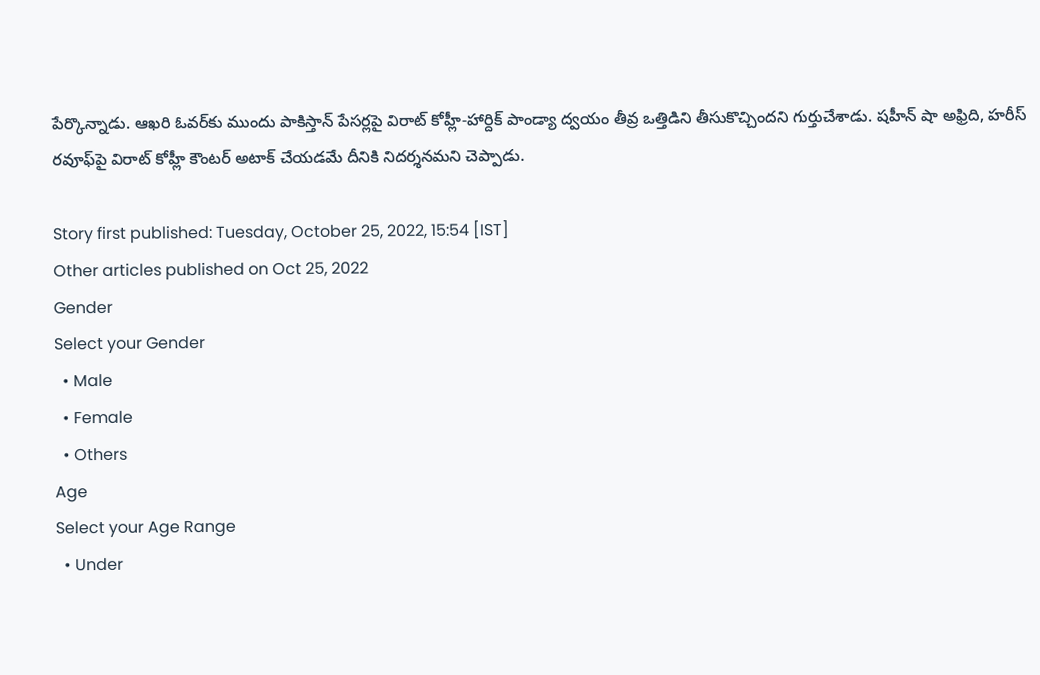పేర్కొన్నాడు. ఆఖరి ఓవర్‌కు ముందు పాకిస్తాన్ పేసర్లపై విరాట్ కోహ్లీ-హార్దిక్ పాండ్యా ద్వయం తీవ్ర ఒత్తిడిని తీసుకొచ్చిందని గుర్తుచేశాడు. షహీన్ షా అఫ్రిది, హరీస్ రవూఫ్‌పై విరాట్ కోహ్లీ కౌంటర్ అటాక్ చేయడమే దీనికి నిదర్శనమని చెప్పాడు.

Story first published: Tuesday, October 25, 2022, 15:54 [IST]
Other articles published on Oct 25, 2022
Gender
Select your Gender
  • Male
  • Female
  • Others
Age
Select your Age Range
  • Under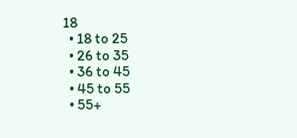18
  • 18 to 25
  • 26 to 35
  • 36 to 45
  • 45 to 55
  • 55+